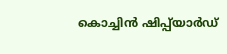കൊച്ചിൻ ഷിപ്പ്‍യാർ‌ഡ്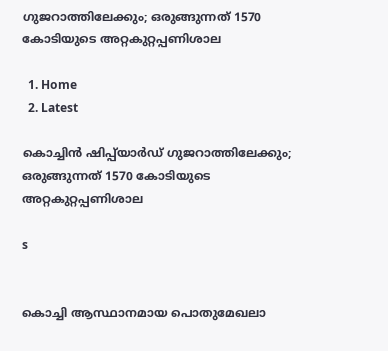ഗുജറാത്തിലേക്കും; ഒരുങ്ങുന്നത് 1570 കോടിയുടെ അറ്റകുറ്റപ്പണിശാല

  1. Home
  2. Latest

കൊച്ചിൻ ഷിപ്പ്‍യാർ‌ഡ് ഗുജറാത്തിലേക്കും; ഒരുങ്ങുന്നത് 1570 കോടിയുടെ അറ്റകുറ്റപ്പണിശാല

s


കൊച്ചി ആസ്ഥാനമായ പൊതുമേഖലാ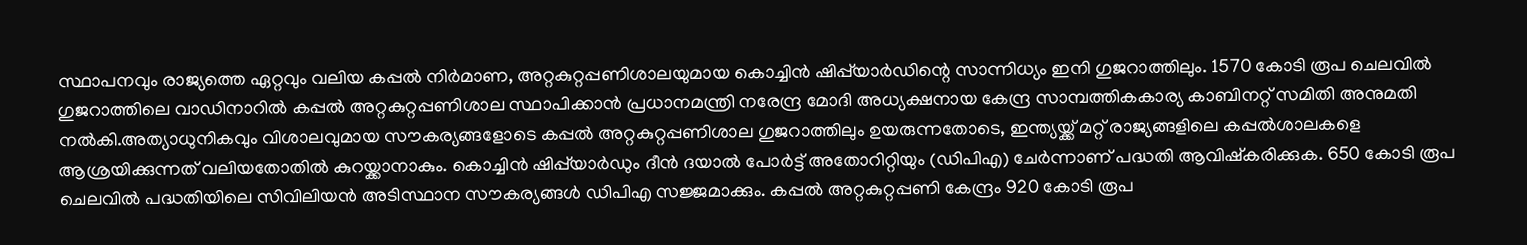സ്ഥാപനവും രാജ്യത്തെ ഏറ്റവും വലിയ കപ്പൽ നിർമാണ, അറ്റകുറ്റപ്പണിശാലയുമായ കൊച്ചിൻ ഷിപ്പ്‍യാർഡിന്റെ സാന്നിധ്യം ഇനി ഗുജറാത്തിലും. 1570 കോടി രൂപ ചെലവിൽ ഗുജറാത്തിലെ വാഡിനാറിൽ കപ്പൽ അറ്റകുറ്റപ്പണിശാല സ്ഥാപിക്കാൻ പ്രധാനമന്ത്രി നരേന്ദ്ര മോദി അധ്യക്ഷനായ കേന്ദ്ര സാമ്പത്തികകാര്യ കാബിനറ്റ് സമിതി അനുമതി നൽകി.അത്യാധുനികവും വിശാലവുമായ സൗകര്യങ്ങളോടെ കപ്പൽ അറ്റകുറ്റപ്പണിശാല ഗുജറാത്തിലും ഉയരുന്നതോടെ, ഇന്ത്യയ്ക്ക് മറ്റ് രാജ്യങ്ങളിലെ കപ്പൽശാലകളെ ആശ്രയിക്കുന്നത് വലിയതോതിൽ കുറയ്ക്കാനാകും. കൊച്ചിൻ ഷിപ്പ്‍യാർഡും ദീൻ ദയാൽ പോർട്ട് അതോറിറ്റിയും (ഡിപിഎ) ചേർന്നാണ് പദ്ധതി ആവിഷ്കരിക്കുക. 650 കോടി രൂപ ചെലവിൽ പദ്ധതിയിലെ സിവിലിയൻ അ‌ടിസ്ഥാന സൗകര്യങ്ങൾ ഡിപിഎ സജ്ജമാക്കും. കപ്പൽ അറ്റകുറ്റപ്പണി കേന്ദ്രം 920 കോടി രൂപ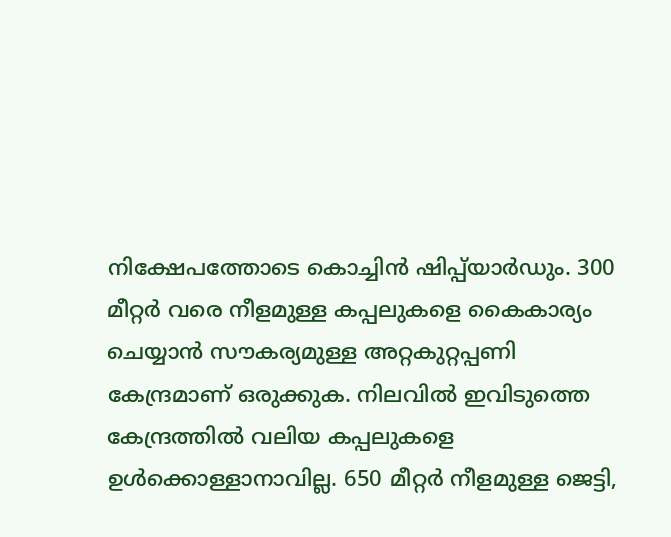നിക്ഷേപത്തോടെ കൊച്ചിൻ ഷിപ്പ്‍യാർഡും. 300 മീറ്റർ വരെ നീളമുള്ള കപ്പലുകളെ കൈകാര്യം ചെയ്യാൻ സൗകര്യമുള്ള അറ്റകുറ്റപ്പണി കേന്ദ്രമാണ് ഒരുക്കുക. നിലവിൽ‌ ഇവിടുത്തെ കേന്ദ്രത്തിൽ വലിയ കപ്പലുകളെ ഉൾക്കൊള്ളാനാവില്ല. 650 മീറ്റർ നീളമുള്ള ജെട്ടി,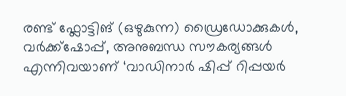രണ്ട് ഫ്ലോട്ടിങ് (ഒഴുകുന്ന) ഡ്രൈഡോക്കുകൾ, വർക്ക്ഷോപ്പ്, അനുബന്ധ സൗകര്യങ്ങൾ എന്നിവയാണ് ‘വാഡിനാർ ഷിപ്പ് റിപ്പയർ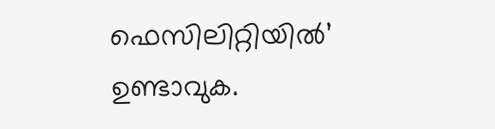ഫെസിലിറ്റിയിൽ’ ഉണ്ടാവുക.